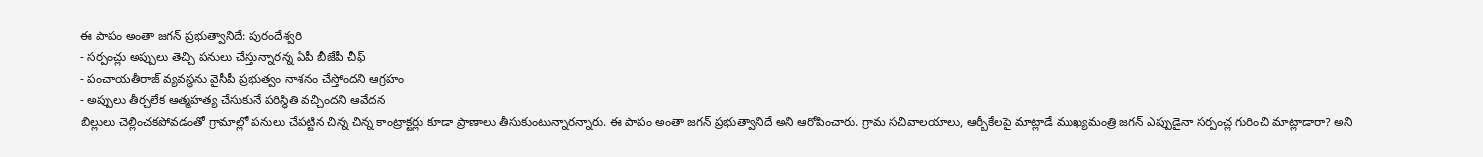ఈ పాపం అంతా జగన్ ప్రభుత్వానిదే: పురందేశ్వరి
- సర్పంచ్లు అప్పులు తెచ్చి పనులు చేస్తున్నారన్న ఏపీ బీజేపీ చీఫ్
- పంచాయతీరాజ్ వ్యవస్థను వైసీపీ ప్రభుత్వం నాశనం చేస్తోందని ఆగ్రహం
- అప్పులు తీర్చలేక ఆత్మహత్య చేసుకునే పరిస్థితి వచ్చిందని ఆవేదన
బిల్లులు చెల్లించకపోవడంతో గ్రామాల్లో పనులు చేపట్టిన చిన్న చిన్న కాంట్రాక్టర్లు కూడా ప్రాణాలు తీసుకుంటున్నారన్నారు. ఈ పాపం అంతా జగన్ ప్రభుత్వానిదే అని ఆరోపించారు. గ్రామ సచివాలయాలు, ఆర్బీకేలపై మాట్లాడే ముఖ్యమంత్రి జగన్ ఎప్పుడైనా సర్పంచ్ల గురించి మాట్లాడారా? అని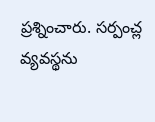ప్రశ్నించారు. సర్పంచ్ల వ్యవస్థను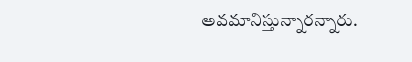అవమానిస్తున్నారన్నారు.